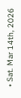• Sat. Mar 14th, 2026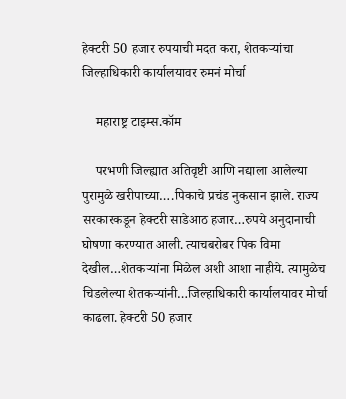हेक्टरी 50 हजार रुपयाची मदत करा, शेतकऱ्यांचा जिल्हाधिकारी कार्यालयावर रुमनं मोर्चा

    महाराष्ट्र टाइम्स.कॉम

    परभणी जिल्ह्यात अतिवृष्टी आणि नद्याला आलेल्या पुरामुळे खरीपाच्या….पिकाचे प्रचंड नुकसान झाले. राज्य सरकारकडून हेक्टरी साडेआठ हजार…रुपये अनुदानाची घोषणा करण्यात आली. त्याचबरोबर पिक विमा देखील…शेतकऱ्यांना मिळेल अशी आशा नाहीये. त्यामुळेच चिडलेल्या शेतकऱ्यांनी…जिल्हाधिकारी कार्यालयावर मोर्चा काढला. हेक्टरी 50 हजार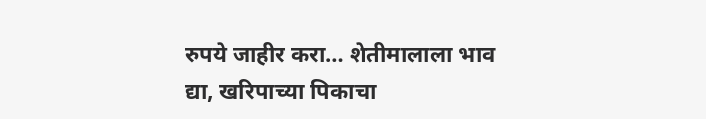रुपये जाहीर करा… शेतीमालाला भाव द्या, खरिपाच्या पिकाचा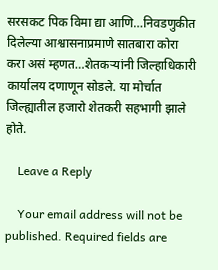सरसकट पिक विमा द्या आणि…निवडणुकीत दिलेल्या आश्वासनाप्रमाणे सातबारा कोरा करा असं म्हणत…शेतकऱ्यांनी जिल्हाधिकारी कार्यालय दणाणून सोडले. या मोर्चात जिल्ह्यातील हजारो शेतकरी सहभागी झाले होते.

    Leave a Reply

    Your email address will not be published. Required fields are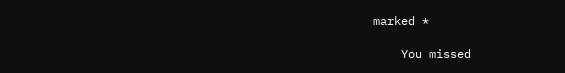marked *

    You missed